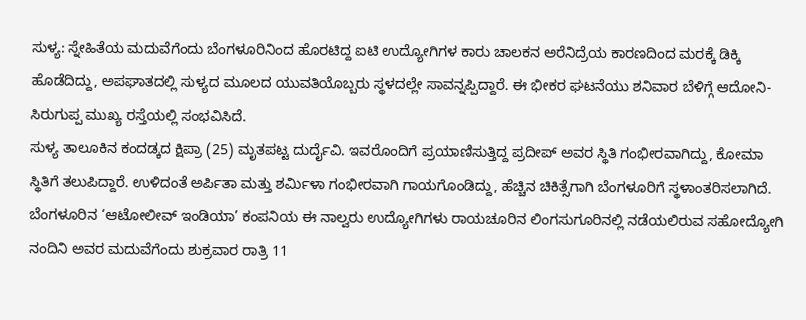ಸುಳ್ಯ: ಸ್ನೇಹಿತೆಯ ಮದುವೆಗೆಂದು ಬೆಂಗಳೂರಿನಿಂದ ಹೊರಟಿದ್ದ ಐಟಿ ಉದ್ಯೋಗಿಗಳ ಕಾರು ಚಾಲಕನ ಅರೆನಿದ್ರೆಯ ಕಾರಣದಿಂದ ಮರಕ್ಕೆ ಡಿಕ್ಕಿ ಹೊಡೆದಿದ್ದು, ಅಪಘಾತದಲ್ಲಿ ಸುಳ್ಯದ ಮೂಲದ ಯುವತಿಯೊಬ್ಬರು ಸ್ಥಳದಲ್ಲೇ ಸಾವನ್ನಪ್ಪಿದ್ದಾರೆ. ಈ ಭೀಕರ ಘಟನೆಯು ಶನಿವಾರ ಬೆಳಿಗ್ಗೆ ಆದೋನಿ-ಸಿರುಗುಪ್ಪ ಮುಖ್ಯ ರಸ್ತೆಯಲ್ಲಿ ಸಂಭವಿಸಿದೆ.
ಸುಳ್ಯ ತಾಲೂಕಿನ ಕಂದಡ್ಕದ ಕ್ಷಿಪ್ರಾ (25) ಮೃತಪಟ್ಟ ದುರ್ದೈವಿ. ಇವರೊಂದಿಗೆ ಪ್ರಯಾಣಿಸುತ್ತಿದ್ದ ಪ್ರದೀಪ್ ಅವರ ಸ್ಥಿತಿ ಗಂಭೀರವಾಗಿದ್ದು, ಕೋಮಾ ಸ್ಥಿತಿಗೆ ತಲುಪಿದ್ದಾರೆ. ಉಳಿದಂತೆ ಅರ್ಪಿತಾ ಮತ್ತು ಶರ್ಮಿಳಾ ಗಂಭೀರವಾಗಿ ಗಾಯಗೊಂಡಿದ್ದು, ಹೆಚ್ಚಿನ ಚಿಕಿತ್ಸೆಗಾಗಿ ಬೆಂಗಳೂರಿಗೆ ಸ್ಥಳಾಂತರಿಸಲಾಗಿದೆ.
ಬೆಂಗಳೂರಿನ ‘ಆಟೋಲೀವ್ ಇಂಡಿಯಾ’ ಕಂಪನಿಯ ಈ ನಾಲ್ವರು ಉದ್ಯೋಗಿಗಳು ರಾಯಚೂರಿನ ಲಿಂಗಸುಗೂರಿನಲ್ಲಿ ನಡೆಯಲಿರುವ ಸಹೋದ್ಯೋಗಿ ನಂದಿನಿ ಅವರ ಮದುವೆಗೆಂದು ಶುಕ್ರವಾರ ರಾತ್ರಿ 11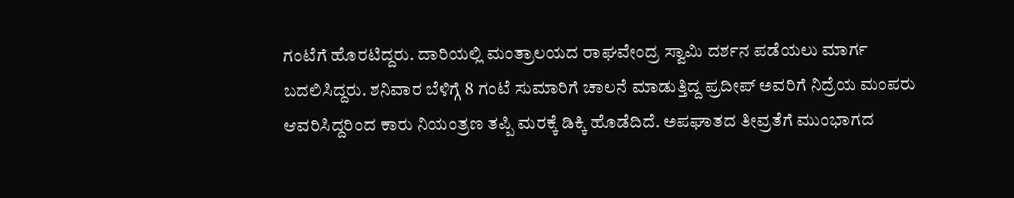ಗಂಟೆಗೆ ಹೊರಟಿದ್ದರು. ದಾರಿಯಲ್ಲಿ ಮಂತ್ರಾಲಯದ ರಾಘವೇಂದ್ರ ಸ್ವಾಮಿ ದರ್ಶನ ಪಡೆಯಲು ಮಾರ್ಗ ಬದಲಿಸಿದ್ದರು. ಶನಿವಾರ ಬೆಳಿಗ್ಗೆ 8 ಗಂಟೆ ಸುಮಾರಿಗೆ ಚಾಲನೆ ಮಾಡುತ್ತಿದ್ದ ಪ್ರದೀಪ್ ಅವರಿಗೆ ನಿದ್ರೆಯ ಮಂಪರು ಆವರಿಸಿದ್ದರಿಂದ ಕಾರು ನಿಯಂತ್ರಣ ತಪ್ಪಿ ಮರಕ್ಕೆ ಡಿಕ್ಕಿ ಹೊಡೆದಿದೆ. ಅಪಘಾತದ ತೀವ್ರತೆಗೆ ಮುಂಭಾಗದ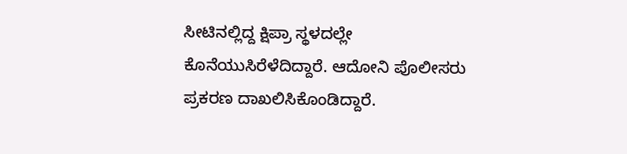ಸೀಟಿನಲ್ಲಿದ್ದ ಕ್ಷಿಪ್ರಾ ಸ್ಥಳದಲ್ಲೇ ಕೊನೆಯುಸಿರೆಳೆದಿದ್ದಾರೆ. ಆದೋನಿ ಪೊಲೀಸರು ಪ್ರಕರಣ ದಾಖಲಿಸಿಕೊಂಡಿದ್ದಾರೆ.